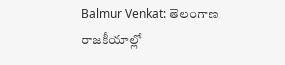Balmur Venkat: తెలంగాణ రాజకీయాల్లో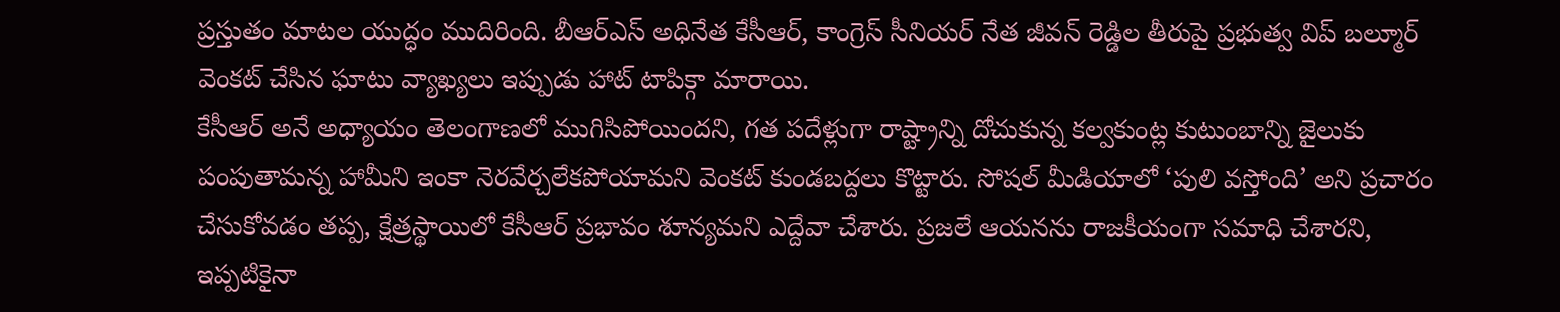ప్రస్తుతం మాటల యుద్ధం ముదిరింది. బీఆర్ఎస్ అధినేత కేసీఆర్, కాంగ్రెస్ సీనియర్ నేత జీవన్ రెడ్డిల తీరుపై ప్రభుత్వ విప్ బల్మూర్ వెంకట్ చేసిన ఘాటు వ్యాఖ్యలు ఇప్పుడు హాట్ టాపిక్గా మారాయి.
కేసీఆర్ అనే అధ్యాయం తెలంగాణలో ముగిసిపోయిందని, గత పదేళ్లుగా రాష్ట్రాన్ని దోచుకున్న కల్వకుంట్ల కుటుంబాన్ని జైలుకు పంపుతామన్న హామీని ఇంకా నెరవేర్చలేకపోయామని వెంకట్ కుండబద్దలు కొట్టారు. సోషల్ మీడియాలో ‘పులి వస్తోంది’ అని ప్రచారం చేసుకోవడం తప్ప, క్షేత్రస్థాయిలో కేసీఆర్ ప్రభావం శూన్యమని ఎద్దేవా చేశారు. ప్రజలే ఆయనను రాజకీయంగా సమాధి చేశారని, ఇప్పటికైనా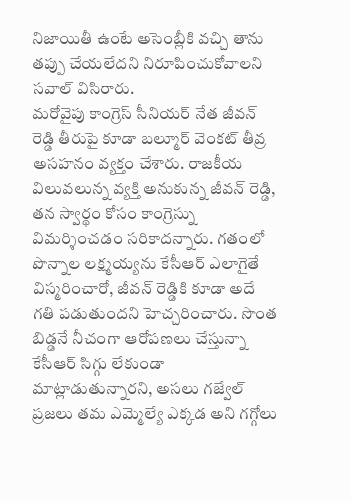నిజాయితీ ఉంటే అసెంబ్లీకి వచ్చి తాను తప్పు చేయలేదని నిరూపించుకోవాలని సవాల్ విసిరారు.
మరోవైపు కాంగ్రెస్ సీనియర్ నేత జీవన్ రెడ్డి తీరుపై కూడా బల్మూర్ వెంకట్ తీవ్ర అసహనం వ్యక్తం చేశారు. రాజకీయ విలువలున్న వ్యక్తి అనుకున్న జీవన్ రెడ్డి, తన స్వార్థం కోసం కాంగ్రెస్ను విమర్శించడం సరికాదన్నారు. గతంలో పొన్నాల లక్ష్మయ్యను కేసీఆర్ ఎలాగైతే విస్మరించారో, జీవన్ రెడ్డికి కూడా అదే గతి పడుతుందని హెచ్చరించారు. సొంత బిడ్డనే నీచంగా ఆరోపణలు చేస్తున్నా కేసీఆర్ సిగ్గు లేకుండా మాట్లాడుతున్నారని, అసలు గజ్వేల్ ప్రజలు తమ ఎమ్మెల్యే ఎక్కడ అని గగ్గోలు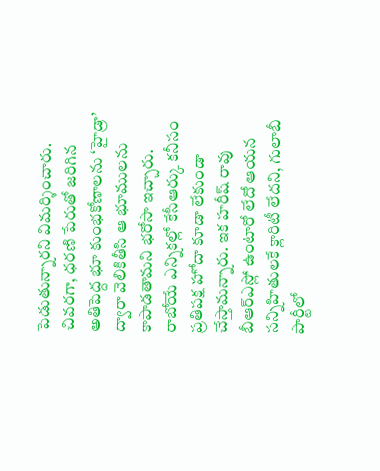పెడుతున్నారని విమర్శించారు.
చివరగా, ధరణి పేరుతో జరిగిన అతిపెద్ద భూ కుంభకోణాలను ‘హైడ్రా’ ద్వారా వెలికితీసి ఆ భూములను కాపాడతామని భరోసా ఇచ్చారు. రాబోయే ఎన్నికల్లో కేసీఆర్కు కనీసం ప్రతిపక్ష హోదా కూడా లేకుండా చేస్తామన్నారు. ఇక హరీష్ రావు బీఆర్ఎస్లో ఉంటారో లేదో ఆయన సన్నిహితులకే క్లారిటీ లేదని, గులాబీ పార్టీలో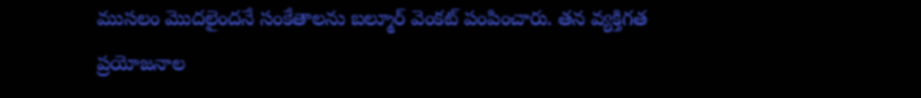ముసలం మొదలైందనే సంకేతాలను బల్మూర్ వెంకట్ పంపించారు. తన వ్యక్తిగత ప్రయోజనాల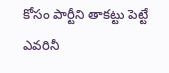కోసం పార్టీని తాకట్టు పెట్టే ఎవరినీ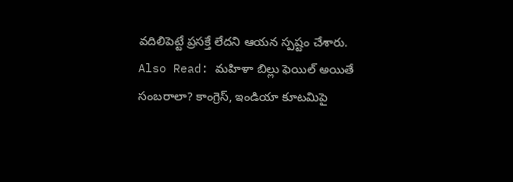వదిలిపెట్టే ప్రసక్తే లేదని ఆయన స్పష్టం చేశారు.
Also Read: మహిళా బిల్లు ఫెయిల్ అయితే సంబరాలా? కాంగ్రెస్, ఇండియా కూటమిపై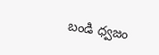బండి ధ్వజం